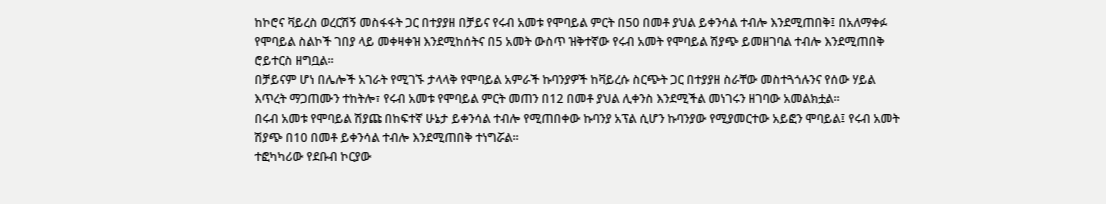ከኮሮና ቫይረስ ወረርሽኝ መስፋፋት ጋር በተያያዘ በቻይና የሩብ አመቱ የሞባይል ምርት በ50 በመቶ ያህል ይቀንሳል ተብሎ እንደሚጠበቅ፤ በአለማቀፉ የሞባይል ስልኮች ገበያ ላይ መቀዛቀዝ እንደሚከሰትና በ5 አመት ውስጥ ዝቅተኛው የሩብ አመት የሞባይል ሽያጭ ይመዘገባል ተብሎ እንደሚጠበቅ ሮይተርስ ዘግቧል፡፡
በቻይናም ሆነ በሌሎች አገራት የሚገኙ ታላላቅ የሞባይል አምራች ኩባንያዎች ከቫይረሱ ስርጭት ጋር በተያያዘ ስራቸው መስተጓጎሉንና የሰው ሃይል እጥረት ማጋጠሙን ተከትሎ፣ የሩብ አመቱ የሞባይል ምርት መጠን በ12 በመቶ ያህል ሊቀንስ እንደሚችል መነገሩን ዘገባው አመልክቷል፡፡
በሩብ አመቱ የሞባይል ሽያጩ በከፍተኛ ሁኔታ ይቀንሳል ተብሎ የሚጠበቀው ኩባንያ አፕል ሲሆን ኩባንያው የሚያመርተው አይፎን ሞባይል፤ የሩብ አመት ሽያጭ በ10 በመቶ ይቀንሳል ተብሎ እንደሚጠበቅ ተነግሯል፡፡
ተፎካካሪው የደቡብ ኮርያው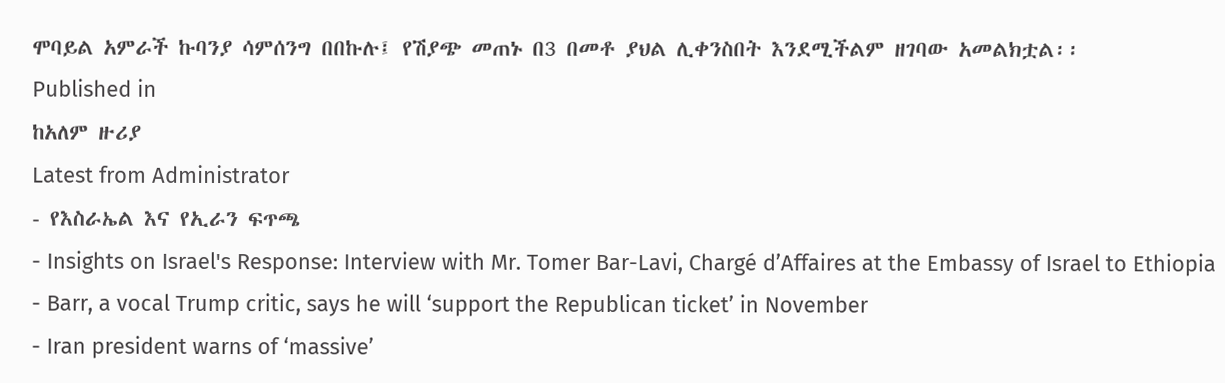ሞባይል አምራች ኩባንያ ሳምሰንግ በበኩሉ፤ የሽያጭ መጠኑ በ3 በመቶ ያህል ሊቀንስበት እንደሚችልም ዘገባው አመልክቷል፡፡
Published in
ከአለም ዙሪያ
Latest from Administrator
- የእስራኤል እና የኢራን ፍጥጫ
- Insights on Israel's Response: Interview with Mr. Tomer Bar-Lavi, Chargé d’Affaires at the Embassy of Israel to Ethiopia
- Barr, a vocal Trump critic, says he will ‘support the Republican ticket’ in November
- Iran president warns of ‘massive’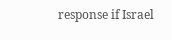response if Israel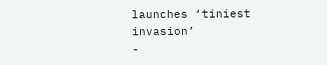launches ‘tiniest invasion’
-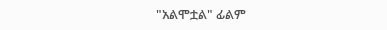"አልሞቷል" ፊልም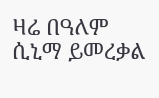ዛሬ በዓለም ሲኒማ ይመረቃል